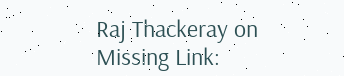Raj Thackeray on Missing Link: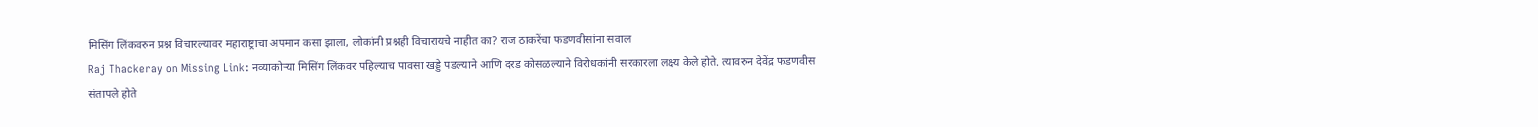मिसिंग लिंकवरुन प्रश्न विचारल्यावर महाराष्ट्राचा अपमान कसा झाला, लोकांनी प्रश्नही विचारायचे नाहीत का? राज ठाकरेंचा फडणवीसांना सवाल
Raj Thackeray on Missing Link: नव्याकोऱ्या मिसिंग लिंकवर पहिल्याच पावसा खड्डे पडल्याने आणि दरड कोसळल्याने विरोधकांनी सरकारला लक्ष्य केले होते. त्यावरुन देवेंद्र फडणवीस संतापले होते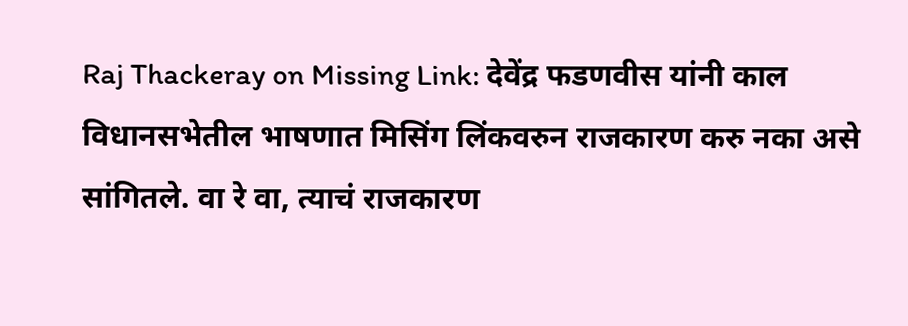Raj Thackeray on Missing Link: देवेंद्र फडणवीस यांनी काल विधानसभेतील भाषणात मिसिंग लिंकवरुन राजकारण करु नका असे सांगितले. वा रे वा, त्याचं राजकारण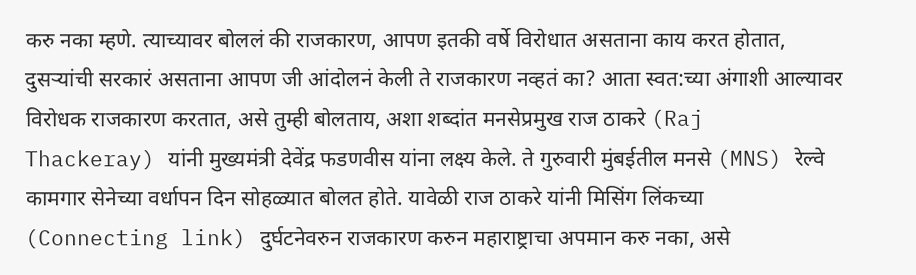करु नका म्हणे. त्याच्यावर बोललं की राजकारण, आपण इतकी वर्षे विरोधात असताना काय करत होतात, दुसऱ्यांची सरकारं असताना आपण जी आंदोलनं केली ते राजकारण नव्हतं का? आता स्वत:च्या अंगाशी आल्यावर विरोधक राजकारण करतात, असे तुम्ही बोलताय, अशा शब्दांत मनसेप्रमुख राज ठाकरे (Raj Thackeray) यांनी मुख्यमंत्री देवेंद्र फडणवीस यांना लक्ष्य केले. ते गुरुवारी मुंबईतील मनसे (MNS) रेल्वे कामगार सेनेच्या वर्धापन दिन सोहळ्यात बोलत होते. यावेळी राज ठाकरे यांनी मिसिंग लिंकच्या (Connecting link) दुर्घटनेवरुन राजकारण करुन महाराष्ट्राचा अपमान करु नका, असे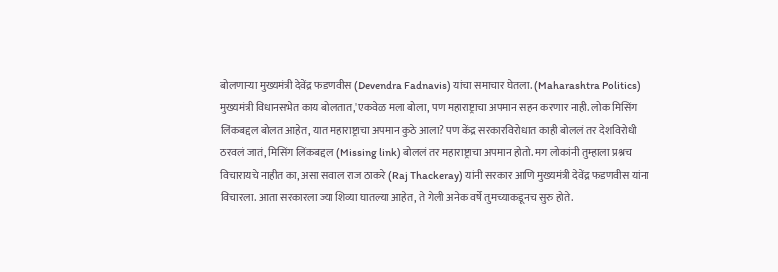बोलणाऱ्या मुख्यमंत्री देवेंद्र फडणवीस (Devendra Fadnavis) यांचा समाचार घेतला. (Maharashtra Politics)
मुख्यमंत्री विधानसभेत काय बोलतात,'एकवेळ मला बोला, पण महाराष्ट्राचा अपमान सहन करणार नाही. लोक मिसिंग लिंकबद्दल बोलत आहेत, यात महाराष्ट्राचा अपमान कुठे आला? पण केंद्र सरकारविरोधात काही बोललं तर देशविरोधी ठरवलं जातं, मिसिंग लिंकबद्दल (Missing link) बोललं तर महाराष्ट्राचा अपमान होतो. मग लोकांनी तुम्हाला प्रश्नच विचारायचे नाहीत का, असा सवाल राज ठाकरे (Raj Thackeray) यांनी सरकार आणि मुख्यमंत्री देवेंद्र फडणवीस यांना विचारला. आता सरकारला ज्या शिव्या घातल्या आहेत, ते गेली अनेक वर्षे तुमच्याकडूनच सुरु होते.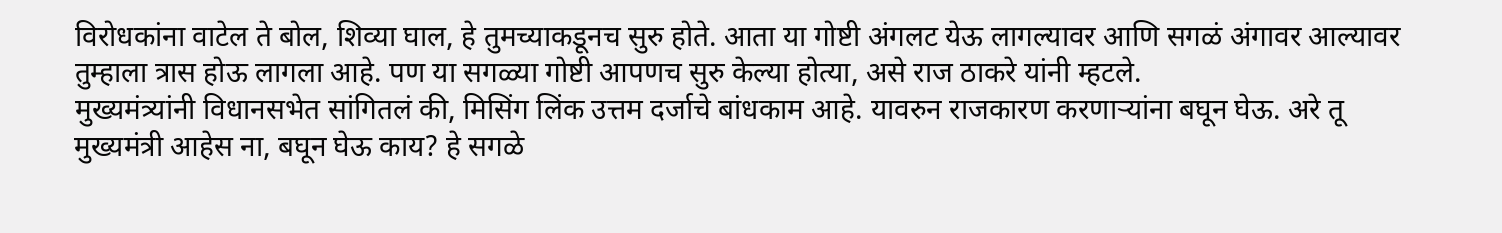विरोधकांना वाटेल ते बोल, शिव्या घाल, हे तुमच्याकडूनच सुरु होते. आता या गोष्टी अंगलट येऊ लागल्यावर आणि सगळं अंगावर आल्यावर तुम्हाला त्रास होऊ लागला आहे. पण या सगळ्या गोष्टी आपणच सुरु केल्या होत्या, असे राज ठाकरे यांनी म्हटले.
मुख्यमंत्र्यांनी विधानसभेत सांगितलं की, मिसिंग लिंक उत्तम दर्जाचे बांधकाम आहे. यावरुन राजकारण करणाऱ्यांना बघून घेऊ. अरे तू मुख्यमंत्री आहेस ना, बघून घेऊ काय? हे सगळे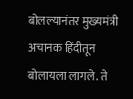बोलल्यानंतर मुख्यमंत्री अचानक हिंदीतून बोलायला लागले. ते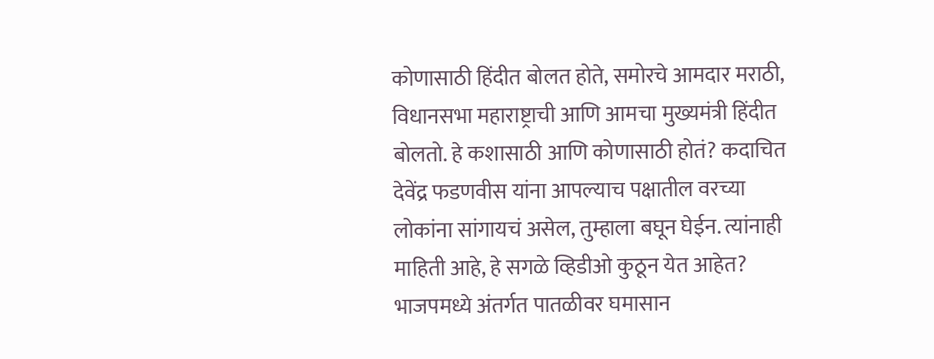कोणासाठी हिंदीत बोलत होते, समोरचे आमदार मराठी, विधानसभा महाराष्ट्राची आणि आमचा मुख्यमंत्री हिंदीत बोलतो. हे कशासाठी आणि कोणासाठी होतं? कदाचित देवेंद्र फडणवीस यांना आपल्याच पक्षातील वरच्या लोकांना सांगायचं असेल, तुम्हाला बघून घेईन. त्यांनाही माहिती आहे, हे सगळे व्हिडीओ कुठून येत आहेत? भाजपमध्ये अंतर्गत पातळीवर घमासान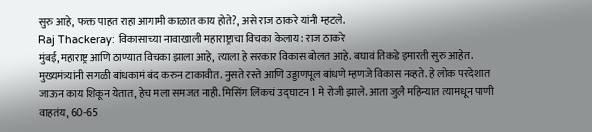सुरु आहे, फक्त पाहत राहा आगामी काळात काय होते?, असे राज ठाकरे यांनी म्हटले.
Raj Thackeray: विकासाच्या नावाखाली महाराष्ट्राचा विचका केलाय: राज ठाकरे
मुंबई, महाराष्ट्र आणि ठाण्यात विचका झाला आहे, त्याला हे सरकार विकास बोलत आहे. बघावं तिकडे इमारती सुरु आहेत. मुख्यमंत्र्यांनी सगळी बांधकामं बंद करुन टाकावीत. नुसते रस्ते आणि उड्डाणपूल बांधणे म्हणजे विकास नव्हते. हे लोक परदेशात जाऊन काय शिकून येतात, हेच मला समजत नाही. मिसिंग लिंकचं उद्घाटन 1 मे रोजी झाले. आता जुलै महिन्यात त्यामधून पाणी वाहतंय, 60-65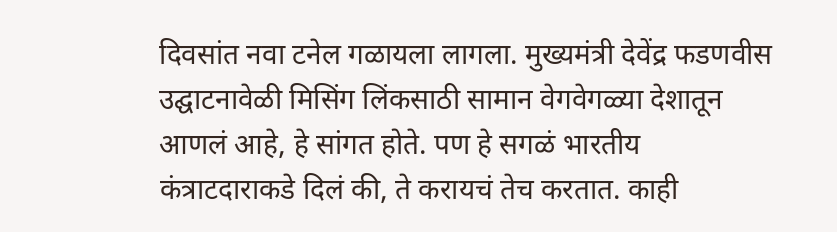दिवसांत नवा टनेल गळायला लागला. मुख्यमंत्री देवेंद्र फडणवीस उद्घाटनावेळी मिसिंग लिंकसाठी सामान वेगवेगळ्या देशातून आणलं आहे, हे सांगत होते. पण हे सगळं भारतीय कंत्राटदाराकडे दिलं की, ते करायचं तेच करतात. काही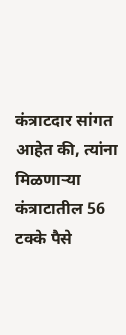कंत्राटदार सांगत आहेत की, त्यांना मिळणाऱ्या कंत्राटातील 56 टक्के पैसे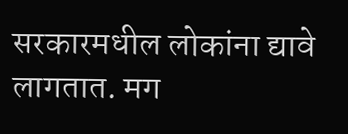सरकारमधील लोकांना द्यावे लागतात. मग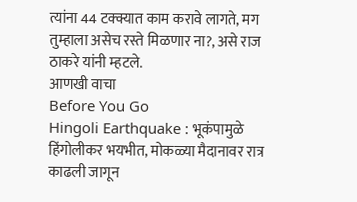त्यांना 44 टक्क्यात काम करावे लागते, मग तुम्हाला असेच रस्ते मिळणार ना?, असे राज ठाकरे यांनी म्हटले.
आणखी वाचा
Before You Go
Hingoli Earthquake : भूकंपामुळे हिंगोलीकर भयभीत, मोकळ्या मैदानावर रात्र काढली जागून